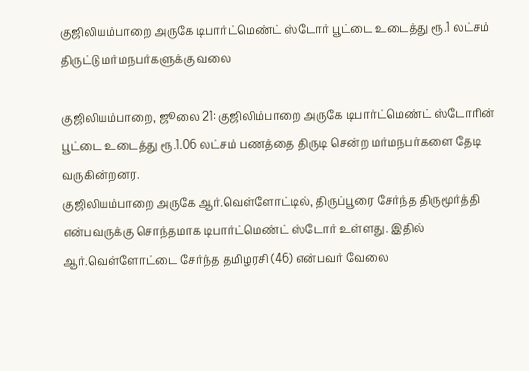குஜிலியம்பாறை அருகே டிபார்ட்மெண்ட் ஸ்டோர் பூட்டை உடைத்து ரூ.1 லட்சம் திருட்டு மர்மநபர்களுக்கு வலை

குஜிலியம்பாறை, ஜூலை 21: குஜிலிம்பாறை அருகே டிபார்ட்மெண்ட் ஸ்டோரின் பூட்டை உடைத்து ரூ.1.06 லட்சம் பணத்தை திருடி சென்ற மர்மநபர்களை தேடி வருகின்றனர.
குஜிலியம்பாறை அருகே ஆர்.வெள்ளோட்டில், திருப்பூரை சேர்ந்த திருமூர்த்தி என்பவருக்கு சொந்தமாக டிபார்ட்மெண்ட் ஸ்டோர் உள்ளது. இதில் ஆர்.வெள்ளோட்டை சேர்ந்த தமிழரசி (46) என்பவர் வேலை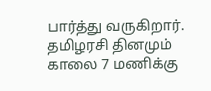பார்த்து வருகிறார். தமிழரசி தினமும் காலை 7 மணிக்கு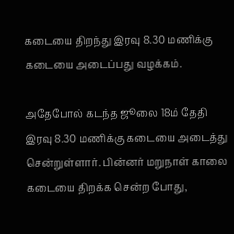கடையை திறந்து இரவு 8.30 மணிக்கு கடையை அடைப்பது வழக்கம்.

அதேபோல் கடந்த ஜூலை 18ம் தேதி இரவு 8.30 மணிக்கு கடையை அடைத்து சென்றுள்ளார். பின்னர் மறுநாள் காலை கடையை திறக்க சென்ற போது,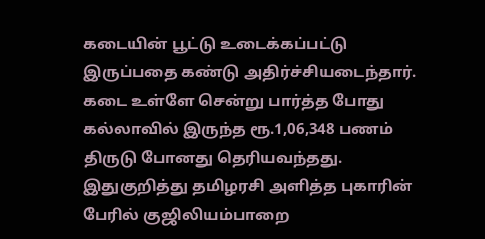கடையின் பூட்டு உடைக்கப்பட்டு இருப்பதை கண்டு அதிர்ச்சியடைந்தார். கடை உள்ளே சென்று பார்த்த போது கல்லாவில் இருந்த ரூ.1,06,348 பணம் திருடு போனது தெரியவந்தது. இதுகுறித்து தமிழரசி அளித்த புகாரின் பேரில் குஜிலியம்பாறை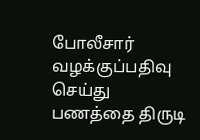போலீசார் வழக்குப்பதிவு செய்து பணத்தை திருடி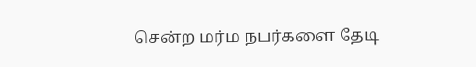சென்ற மர்ம நபர்களை தேடி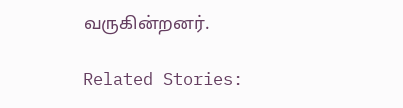வருகின்றனர்.

Related Stories: